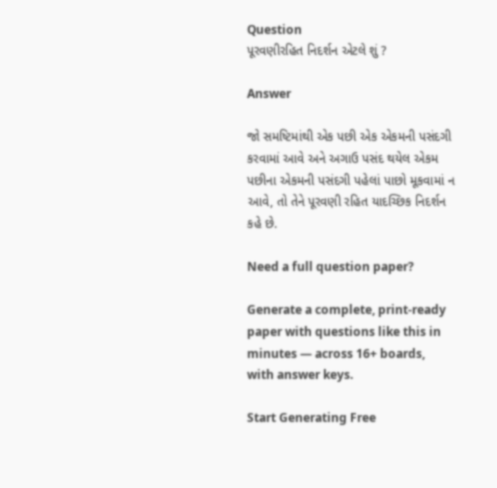Question
પૂરવણીરહિત નિદર્શન એટલે શું ?

Answer

જો સમષ્ટિમાંથી એક પછી એક એકમની પસંદગી કરવામાં આવે અને અગાઉ પસંદ થયેલ એકમ પછીના એકમની પસંદગી પહેલાં પાછો મૂકવામાં ન આવે, તો તેને પૂરવણી રહિત યાદચ્છિક નિદર્શન કહે છે.

Need a full question paper?

Generate a complete, print-ready paper with questions like this in minutes — across 16+ boards, with answer keys.

Start Generating Free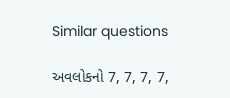Similar questions

અવલોકનો 7, 7, 7, 7,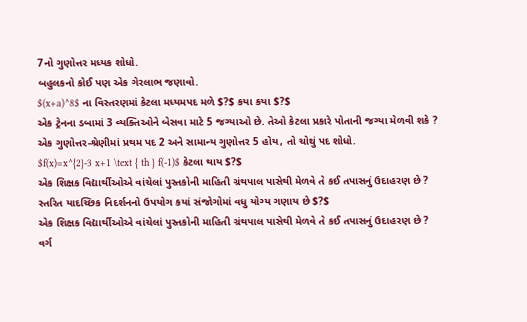7નો ગુણોત્તર મધ્યક શોધો.
બહુલકનો કોઈ પણ એક ગેરલાભ જણાવો.
$(x+a)^8$ ના વિસ્તરણમાં કેટલા મધ્યમપદ મળે $?$ કયા કયા $?$
એક ટ્રેનના ડબામાં 3 વ્યક્તિઓને બેસવા માટે 5 જગ્યાઓ છે. તેઓ કેટલા પ્રકારે પોતાની જગ્યા મેળવી શકે ?
એક ગુણોત્તર-શ્રેણીમાં પ્રથમ પદ 2 અને સામાન્ય ગુણોત્તર 5 હોય, તો ચોથું પદ શોધો.
$f(x)=x^{2}-3 x+1 \text { th } f(-1)$ કેટલા થાય $?$
એક શિક્ષક વિદ્યાર્થીઓએ વાંચેલાં પુસ્તકોની માહિતી ગ્રંથપાલ પાસેથી મેળવે તે કઈ તપાસનું ઉદાહરણ છે ?
સ્તરિત યાદચ્છિક નિદર્શનનો ઉપયોગ કયાં સંજોગોમાં વધુ યોગ્ય ગણાય છે $?$
એક શિક્ષક વિદ્યાર્થીઓએ વાંચેલાં પુસ્તકોની માહિતી ગ્રંથપાલ પાસેથી મેળવે તે કઈ તપાસનું ઉદાહરણ છે ?
વર્ગ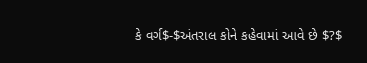કે વર્ગ$-$અંતરાલ કોને કહેવામાં આવે છે $?$